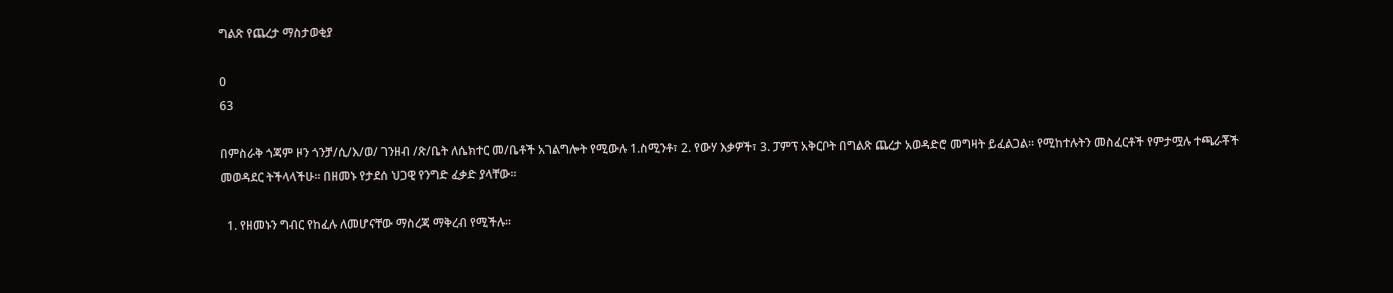ግልጽ የጨረታ ማስታወቂያ

0
63

በምስራቅ ጎጃም ዞን ጎንቻ/ሲ/እ/ወ/ ገንዘብ /ጽ/ቤት ለሴክተር መ/ቤቶች አገልግሎት የሚውሉ 1.ስሚንቶ፣ 2. የውሃ እቃዎች፣ 3. ፓምፕ አቅርቦት በግልጽ ጨረታ አወዳድሮ መግዛት ይፈልጋል፡፡ የሚከተሉትን መስፈርቶች የምታሟሉ ተጫራቾች መወዳደር ትችላላችሁ፡፡ በዘመኑ የታደሰ ህጋዊ የንግድ ፈቃድ ያላቸው፡፡

  1. የዘመኑን ግብር የከፈሉ ለመሆናቸው ማስረጃ ማቅረብ የሚችሉ፡፡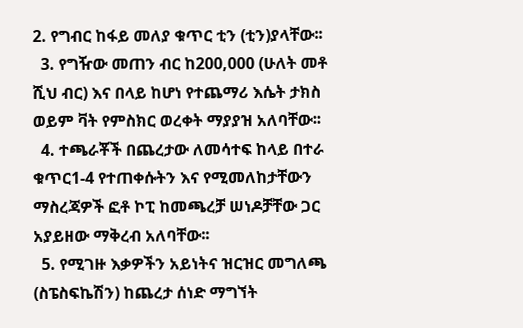2. የግብር ከፋይ መለያ ቁጥር ቲን (ቲን)ያላቸው፡፡
  3. የግዥው መጠን ብር ከ200,000 (ሁለት መቶ ሺህ ብር) እና በላይ ከሆነ የተጨማሪ እሴት ታክስ ወይም ቫት የምስክር ወረቀት ማያያዝ አለባቸው፡፡
  4. ተጫራቾች በጨረታው ለመሳተፍ ከላይ በተራ ቁጥር1-4 የተጠቀሱትን እና የሚመለከታቸውን ማስረጃዎች ፎቶ ኮፒ ከመጫረቻ ሠነዶቻቸው ጋር አያይዘው ማቅረብ አለባቸው፡፡
  5. የሚገዙ እቃዎችን አይነትና ዝርዝር መግለጫ (ስፔስፍኬሽን) ከጨረታ ሰነድ ማግኘት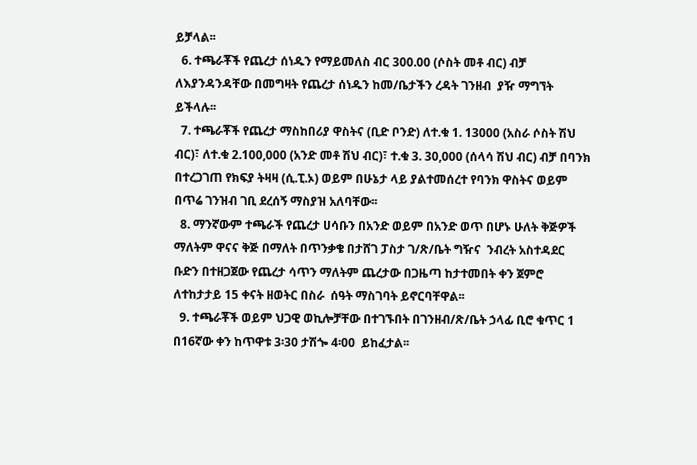ይቻላል፡፡
  6. ተጫራቾች የጨረታ ሰነዱን የማይመለስ ብር 300.00 (ሶስት መቶ ብር) ብቻ ለእያንዳንዳቸው በመግዛት የጨረታ ሰነዱን ከመ/ቤታችን ረዳት ገንዘብ  ያዥ ማግኘት ይችላሉ፡፡
  7. ተጫራቾች የጨረታ ማስከበሪያ ዋስትና (ቢድ ቦንድ) ለተ.ቁ 1. 13000 (አስራ ሶስት ሽህ ብር)፣ ለተ.ቁ 2.100,000 (አንድ መቶ ሽህ ብር)፣ ተ.ቁ 3. 30,000 (ሰላሳ ሽህ ብር) ብቻ በባንክ በተረጋገጠ የክፍያ ትዛዛ (ሲ.ፒ.ኦ) ወይም በሁኔታ ላይ ያልተመሰረተ የባንክ ዋስትና ወይም በጥሬ ገንዝብ ገቢ ደረሰኝ ማስያዝ አለባቸው፡፡
  8. ማንኛውም ተጫራች የጨረታ ሀሳቡን በአንድ ወይም በአንድ ወጥ በሆኑ ሁለት ቅጅዎች ማለትም ዋናና ቅጅ በማለት በጥንቃቄ በታሸገ ፓስታ ገ/ጽ/ቤት ግዥና  ንብረት አስተዳደር ቡድን በተዘጋጀው የጨረታ ሳጥን ማለትም ጨረታው በጋዜጣ ከታተመበት ቀን ጀምሮ ለተከታታይ 15 ቀናት ዘወትር በስራ  ሰዓት ማስገባት ይኖርባቸዋል፡፡
  9. ተጫራቾች ወይም ህጋዊ ወኪሎቻቸው በተገኙበት በገንዘብ/ጽ/ቤት ኃላፊ ቢሮ ቁጥር 1 በ16ኛው ቀን ከጥዋቱ 3፡30 ታሽጐ 4፡00  ይከፈታል፡፡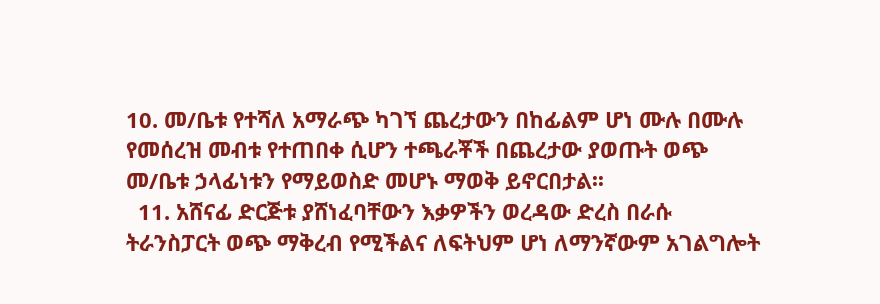10. መ/ቤቱ የተሻለ አማራጭ ካገኘ ጨረታውን በከፊልም ሆነ ሙሉ በሙሉ የመሰረዝ መብቱ የተጠበቀ ሲሆን ተጫራቾች በጨረታው ያወጡት ወጭ መ/ቤቱ ኃላፊነቱን የማይወስድ መሆኑ ማወቅ ይኖርበታል፡፡
  11. አሸናፊ ድርጅቱ ያሸነፈባቸውን እቃዎችን ወረዳው ድረስ በራሱ ትራንስፓርት ወጭ ማቅረብ የሚችልና ለፍትህም ሆነ ለማንኛውም አገልግሎት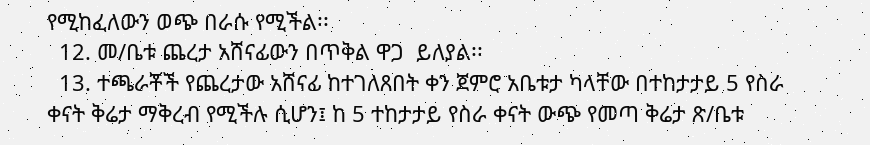የሚከፈለውን ወጭ በራሱ የሚችል፡፡
  12. መ/ቤቱ ጨረታ አሸናፊውን በጥቅል ዋጋ  ይለያል፡፡
  13. ተጫራቾች የጨረታው አሸናፊ ከተገለጸበት ቀን ጀምሮ አቤቱታ ካላቸው በተከታታይ 5 የስራ ቀናት ቅሬታ ማቅረብ የሚችሉ ሲሆን፤ ከ 5 ተከታታይ የስራ ቀናት ውጭ የመጣ ቅሬታ ጽ/ቤቱ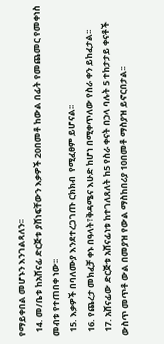የማይቀበል መሆኑን እንገልጻለን፡፡
  14. መ/ቤቱ ከአሸናፊ ድርጅቱ ያሸነፍቸውን እቃዎች 20በመቶ ከውል በፊት የመጨመር የመቀነስ መብቱ የተጠበቀ ነው፡፡
  15. እቃዎች በባለሙያ እንደተረጋገጡ ርክክብ  የሚፈፀም ይሆናል፡፡
  16. የጨረታ መክፈቻ ቀኑ በዓላት፣ቅዳሜና እሁድ ከሆነ በሚቀጥለው የስራ ቀን ይከፈታል፡፡
  17. አሸናፊው ድርጅቱ አሸናፊነቱ ከተገለጸለት ከ5 የስራ ቀናት በኃላ ባሉት 5 ተከታታይ ቀናቶች ውስጥ መጥቶ ውል በመያዝ የውል ማስከበሪያ 10በመቶ ማስያዝ ይኖርበታል፡፡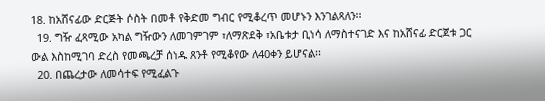18. ከአሸናፊው ድርጅት ሶስት በመቶ የቅድመ ግብር የሚቆረጥ መሆኑን እንገልጻለን፡፡
  19. ግዥ ፈጻሚው አካል ግዥውን ለመገምገም ፣ለማጽደቅ ፣አቤቱታ ቢነሳ ለማስተናገድ እና ከአሸናፊ ድርጀቱ ጋር ውል እስከሚገባ ድረስ የመጫረቻ ሰነዱ ጸንቶ የሚቆየው ለ40ቀን ይሆናል፡፡
  20. በጨረታው ለመሳተፍ የሚፈልጉ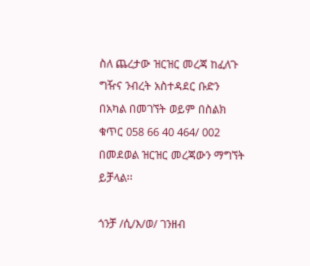ስለ ጨረታው ዝርዝር መረጃ ከፈለጉ ግዥና ንብረት አስተዳደር ቡድን በአካል በመገኘት ወይም በስልክ ቁጥር 058 66 40 464/ 002 በመደወል ዝርዝር መረጃውን ማግኘት ይቻላል፡፡

ጎንቻ /ሲ/እ/ወ/ ገንዘብ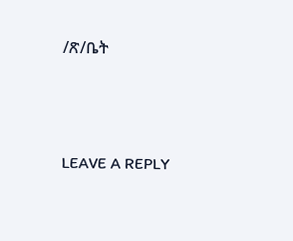/ጽ/ቤት





LEAVE A REPLY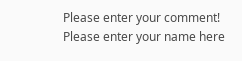Please enter your comment!
Please enter your name here